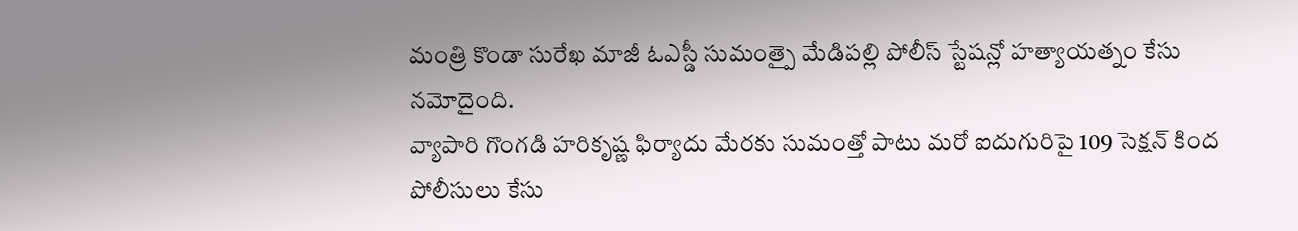మంత్రి కొండా సురేఖ మాజీ ఓఎస్డీ సుమంత్పై మేడిపల్లి పోలీస్ స్టేషన్లో హత్యాయత్నం కేసు నమోదైంది.
వ్యాపారి గొంగడి హరికృష్ణ ఫిర్యాదు మేరకు సుమంత్తో పాటు మరో ఐదుగురిపై 109 సెక్షన్ కింద పోలీసులు కేసు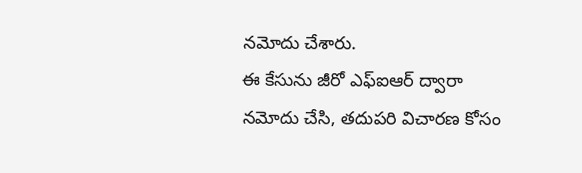నమోదు చేశారు.
ఈ కేసును జీరో ఎఫ్ఐఆర్ ద్వారా నమోదు చేసి, తదుపరి విచారణ కోసం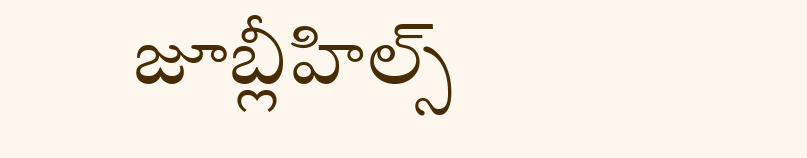జూబ్లీహిల్స్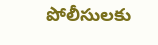పోలీసులకు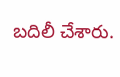బదిలీ చేశారు.